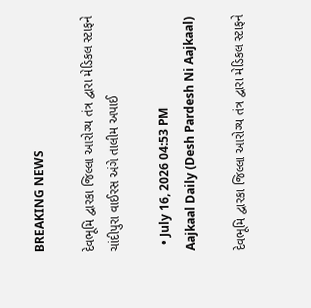BREAKING NEWS

દેવભૂમિ દ્વારકા જિલ્લા આરોગ્ય તંત્ર દ્વારા મેડિકલ સ્ટાફને ચાંદીપુરા વાઈરસ અંગે તાલીમ અપાઈ

  • July 16, 2026 04:53 PM
Aajkaal Daily (Desh Pardesh Ni Aajkaal)

દેવભૂમિ દ્વારકા જિલ્લા આરોગ્ય તંત્ર દ્વારા મેડિકલ સ્ટાફને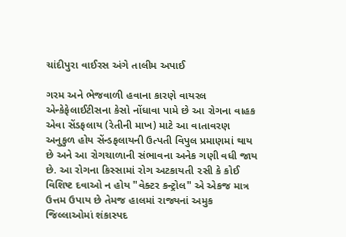ચાંદીપુરા વાઈરસ અંગે તાલીમ અપાઈ

ગરમ અને ભેજવાળી હવાના કારણે વાયરલ એન્કેફેલાઈટીસના કેસો નોંધાવા પામે છે આ રોગના વાહક એવા સેંડફલાય (રેતીની માખ) માટે આ વાતાવરણ અનુકુળ હોય સેંન્ડફલાયની ઉત્પતી વિપુલ પ્રમાણમાં થાય છે અને આ રોગચાળાની સંભાવના અનેક ગણી વધી જાય છે. આ રોગના કિસ્સામાં રોગ અટકાયતી ૨સી કે કોઈ વિશિષ્ટ દવાઓ ન હોય "વેક્ટર કન્ટ્રોલ" એ એકજ માત્ર ઉત્તમ ઉપાય છે તેમજ હાલમાં રાજ્યનાં અમુક જિલ્લાઓમાં શંકાસ્પદ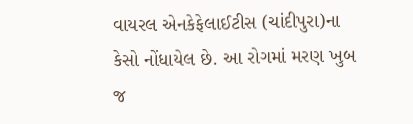વાયરલ એનકેફેલાઈટીસ (ચાંદીપુરા)ના કેસો નોંધાયેલ છે. આ રોગમાં મરણ ખુબ જ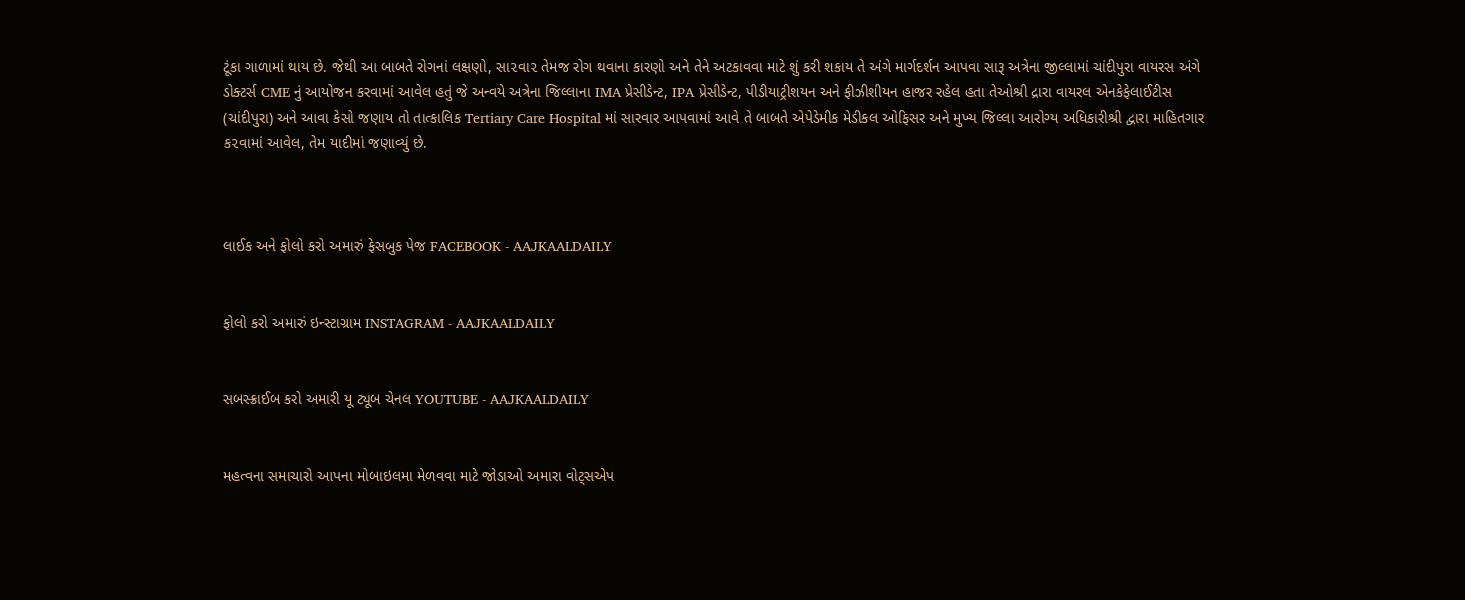ટૂંકા ગાળામાં થાય છે. જેથી આ બાબતે રોગનાં લક્ષણો, સા૨વા૨ તેમજ રોગ થવાના કારણો અને તેને અટકાવવા માટે શું કરી શકાય તે અંગે માર્ગદર્શન આપવા સારૂ અત્રેના જીલ્લામાં ચાંદીપુરા વાયરસ અંગે ડોક્ટર્સ CME નું આયોજન કરવામાં આવેલ હતું જે અન્વયે અત્રેના જિલ્લાના IMA પ્રેસીડેન્ટ, IPA પ્રેસીડેન્ટ, પીડીયાટ્રીશયન અને ફીઝીશીયન હાજર રહેલ હતા તેઓશ્રી દ્રારા વાયરલ એનકેફેલાઈટીસ (ચાંદીપુરા) અને આવા કેસો જણાય તો તાત્કાલિક Tertiary Care Hospital માં સારવાર આપવામાં આવે તે બાબતે એપેડેમીક મેડીકલ ઓફિસર અને મુખ્ય જિલ્લા આરોગ્ય અધિકારીશ્રી દ્વારા માહિતગાર ક૨વામાં આવેલ, તેમ યાદીમાં જણાવ્યું છે.



લાઈક અને ફોલો કરો અમારું ફેસબુક પેજ FACEBOOK - AAJKAALDAILY


ફોલો કરો અમારું ઇન્સ્ટાગ્રામ INSTAGRAM - AAJKAALDAILY


સબસ્ક્રાઈબ કરો અમારી યૂ ટ્યૂબ ચેનલ YOUTUBE - AAJKAALDAILY


મહત્વના સમાચારો આપના મોબાઇલમા મેળવવા માટે જોડાઓ અમારા વોટ્સએપ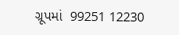ગ્રૂપમાં  99251 12230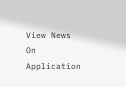View News On Application